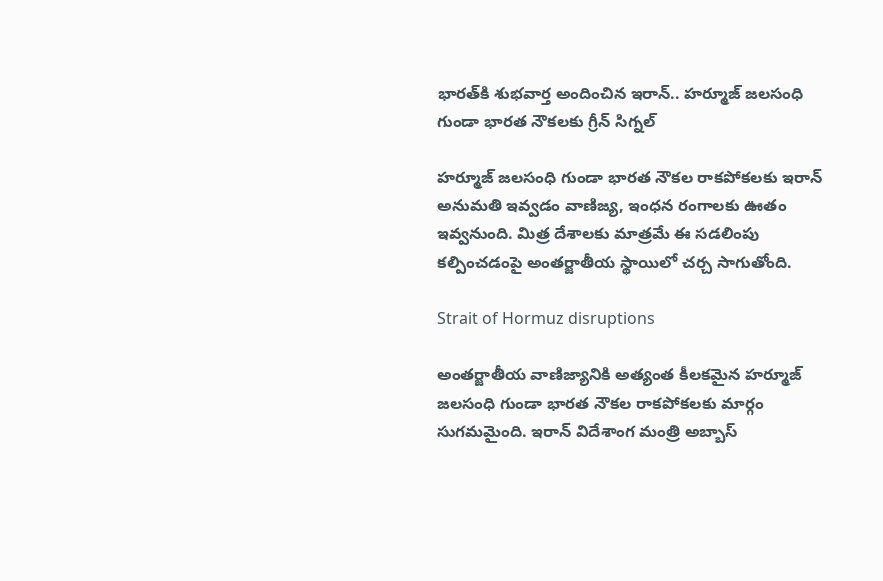భార‌త్‌కి శుభ‌వార్త అందించిన ఇరాన్.. హర్మూజ్ జలసంధి గుండా భారత నౌకలకు గ్రీన్ సిగ్నల్

హర్మూజ్ జలసంధి గుండా భారత నౌకల రాకపోకలకు ఇరాన్ అనుమతి ఇవ్వడం వాణిజ్య, ఇంధన రంగాలకు ఊతం ఇవ్వనుంది. మిత్ర దేశాలకు మాత్రమే ఈ సడలింపు కల్పించడంపై అంతర్జాతీయ స్థాయిలో చర్చ సాగుతోంది.

Strait of Hormuz disruptions

అంతర్జాతీయ వాణిజ్యానికి అత్యంత కీలకమైన హర్మూజ్ జలసంధి గుండా భారత నౌకల రాకపోకలకు మార్గం సుగమమైంది. ఇరాన్ విదేశాంగ మంత్రి అబ్బాస్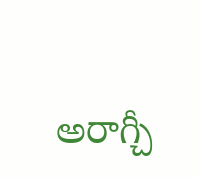అరాగ్చీ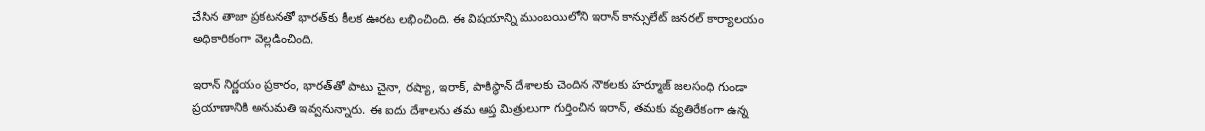చేసిన తాజా ప్రకటనతో భారత్‌కు కీలక ఊరట లభించింది. ఈ విషయాన్ని ముంబయిలోని ఇరాన్ కాన్సులేట్ జనరల్ కార్యాలయం అధికారికంగా వెల్లడించింది.

ఇరాన్ నిర్ణయం ప్రకారం, భారత్‌తో పాటు చైనా, రష్యా, ఇరాక్, పాకిస్థాన్ దేశాలకు చెందిన నౌకలకు హర్మూజ్ జలసంధి గుండా ప్రయాణానికి అనుమతి ఇవ్వనున్నారు. ఈ ఐదు దేశాలను తమ ఆప్త మిత్రులుగా గుర్తించిన ఇరాన్, తమకు వ్యతిరేకంగా ఉన్న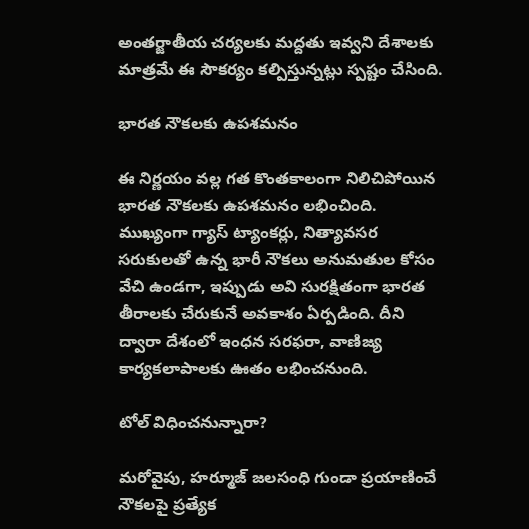అంతర్జాతీయ చర్యలకు మద్దతు ఇవ్వని దేశాలకు మాత్రమే ఈ సౌకర్యం కల్పిస్తున్నట్లు స్పష్టం చేసింది.

భార‌త నౌక‌ల‌కు ఉప‌శ‌మ‌నం

ఈ నిర్ణయం వల్ల గత కొంతకాలంగా నిలిచిపోయిన భారత నౌకలకు ఉపశమనం లభించింది. ముఖ్యంగా గ్యాస్ ట్యాంకర్లు, నిత్యావసర సరుకులతో ఉన్న భారీ నౌకలు అనుమతుల కోసం వేచి ఉండగా, ఇప్పుడు అవి సురక్షితంగా భారత తీరాలకు చేరుకునే అవకాశం ఏర్పడింది. దీని ద్వారా దేశంలో ఇంధన సరఫరా, వాణిజ్య కార్యకలాపాలకు ఊతం లభించనుంది.

టోల్ విధించ‌నున్నారా?

మరోవైపు, హర్మూజ్ జలసంధి గుండా ప్రయాణించే నౌకలపై ప్రత్యేక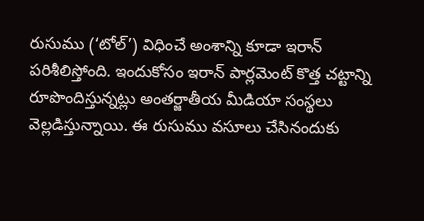రుసుము (‘టోల్’) విధించే అంశాన్ని కూడా ఇరాన్ పరిశీలిస్తోంది. ఇందుకోసం ఇరాన్ పార్లమెంట్ కొత్త చట్టాన్ని రూపొందిస్తున్నట్లు అంతర్జాతీయ మీడియా సంస్థలు వెల్లడిస్తున్నాయి. ఈ రుసుము వసూలు చేసినందుకు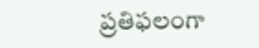ప్రతిఫలంగా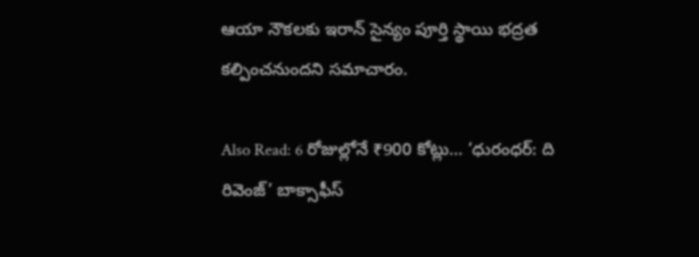ఆయా నౌకలకు ఇరాన్ సైన్యం పూర్తి స్థాయి భద్రత కల్పించనుందని సమాచారం.

Also Read: 6 రోజుల్లోనే ₹900 కోట్లు… ‘ధురంధర్: ది రివెంజ్’ బాక్సాఫీస్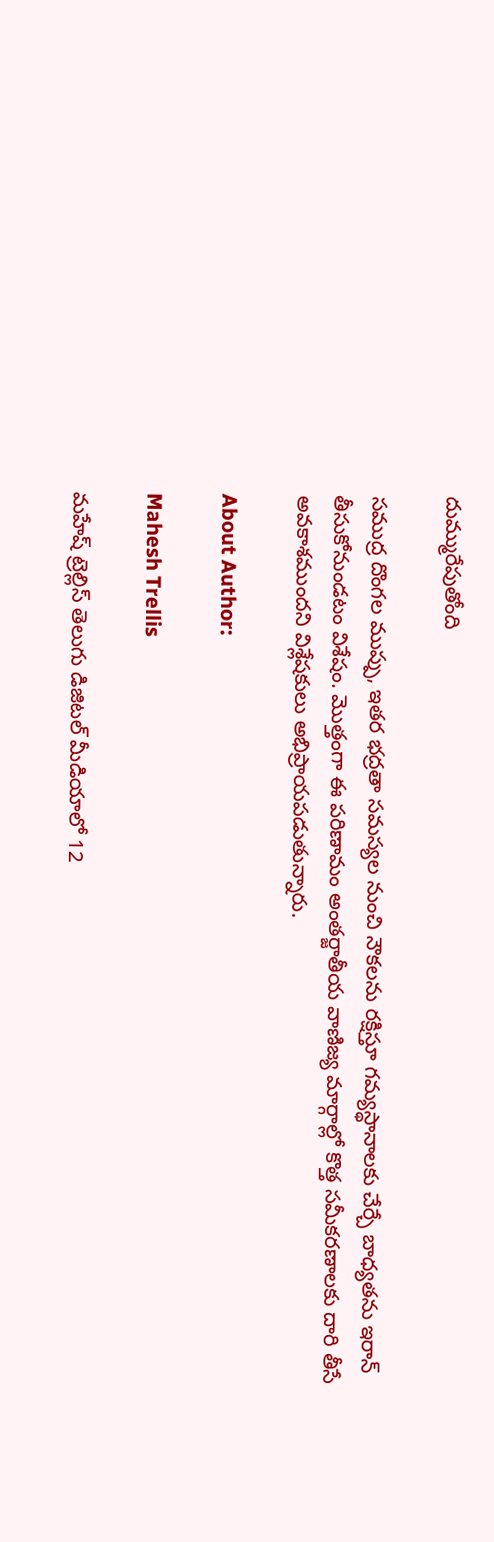దుమ్మురేపుతోంది

సముద్ర దొంగల ముప్పు, ఇతర భద్రతా సమస్యల నుంచి నౌకలను రక్షిస్తూ గమ్యస్థానాలకు చేర్చే బాధ్యతను ఇరాన్ తీసుకోనుండటం విశేషం. మొత్తంగా ఈ పరిణామం అంతర్జాతీయ వాణిజ్య మార్గాల్లో కొత్త సమీకరణాలకు దారి తీసే అవకాశముందని విశ్లేషకులు అభిప్రాయపడుతున్నారు.

About Author:

Mahesh Trellis

మహేష్ ట్రెల్లిస్ తెలుగు డిజిటల్ మీడియాలో 12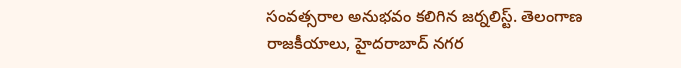సంవత్సరాల అనుభవం కలిగిన జర్నలిస్ట్‌. తెలంగాణ రాజకీయాలు, హైదరాబాద్ నగర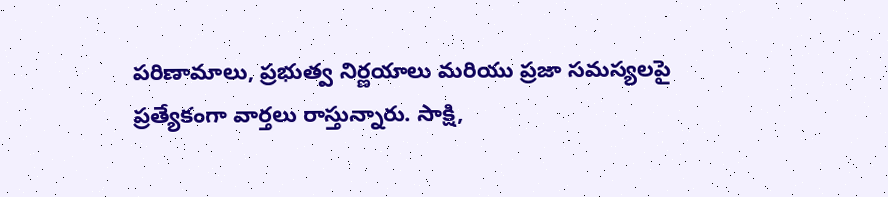పరిణామాలు, ప్రభుత్వ నిర్ణయాలు మరియు ప్రజా సమస్యలపై ప్రత్యేకంగా వార్తలు రాస్తున్నారు. సాక్షి,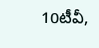10టీవీ,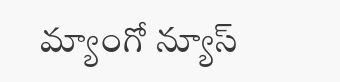మ్యాంగో న్యూస్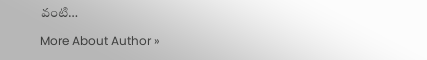వంటి…

More About Author »